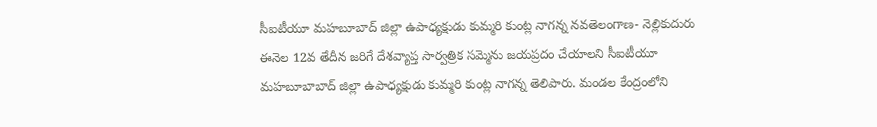సీఐటీయూ మహబూబాద్ జిల్లా ఉపాధ్యక్షుడు కుమ్మరి కుంట్ల నాగన్న నవతెలంగాణ- నెల్లికుదురు ఈనెల 12వ తేదీన జరిగే దేశవ్యాప్త సార్వత్రిక సమ్మెను జయప్రదం చేయాలని సీఐటీయూ మహబూబాబాద్ జిల్లా ఉపాధ్యక్షుడు కుమ్మరి కుంట్ల నాగన్న తెలిపారు. మండల కేంద్రంలోని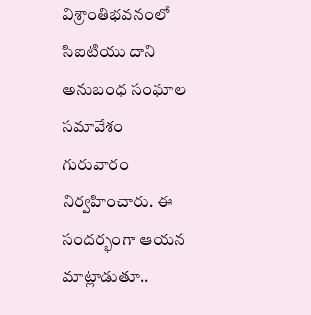విశ్రాంతిభవనంలో సిఐటియు దాని అనుబంధ సంఘాల సమావేశం గురువారం నిర్వహించారు. ఈ సందర్భంగా ఆయన మాట్లాడుతూ..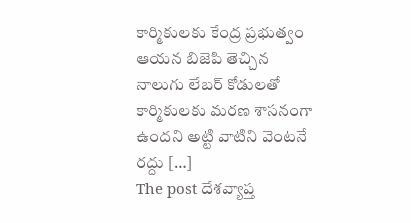కార్మికులకు కేంద్ర ప్రభుత్వం ఆయన బిజెపి తెచ్చిన నాలుగు లేబర్ కోడులతో కార్మికులకు మరణ శాసనంగా ఉందని అట్టి వాటిని వెంటనే రద్దు […]
The post దేశవ్యాప్త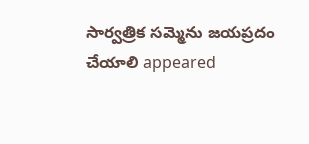సార్వత్రిక సమ్మెను జయప్రదం చేయాలి appeared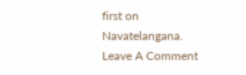first on Navatelangana.
Leave A Comment